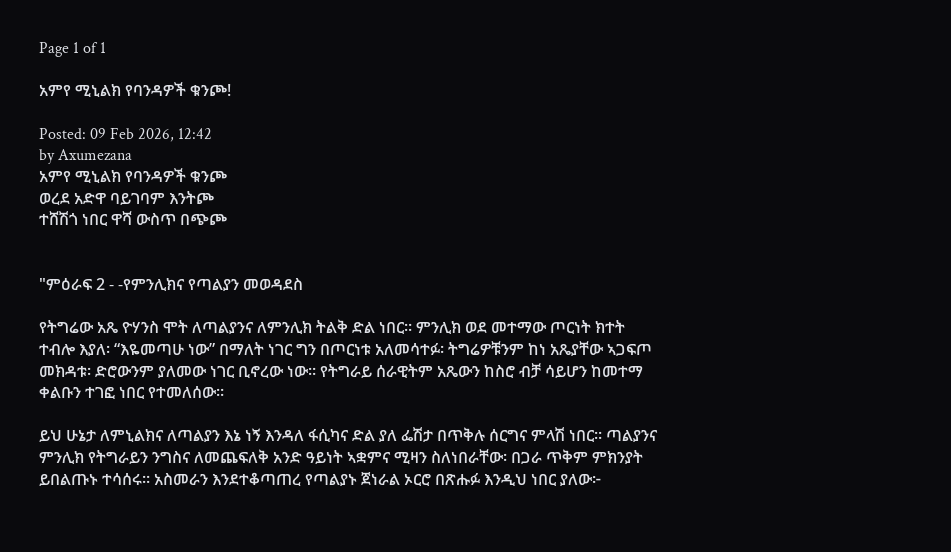Page 1 of 1

አምየ ሚኒልክ የባንዳዎች ቁንጮ!

Posted: 09 Feb 2026, 12:42
by Axumezana
አምየ ሚኒልክ የባንዳዎች ቁንጮ
ወረደ አድዋ ባይገባም እንትጮ
ተሸሽጎ ነበር ዋሻ ውስጥ በጭጮ


"ምዕራፍ 2 - -የምንሊክና የጣልያን መወዳደስ

የትግሬው አጼ ዮሃንስ ሞት ለጣልያንና ለምንሊክ ትልቅ ድል ነበር። ምንሊክ ወደ መተማው ጦርነት ክተት ተብሎ እያለ፡ “እዬመጣሁ ነው” በማለት ነገር ግን በጦርነቱ አለመሳተፉ፡ ትግሬዎቹንም ከነ አጼያቸው ኣጋፍጦ መክዳቱ፡ ድሮውንም ያለመው ነገር ቢኖረው ነው። የትግራይ ሰራዊትም አጼውን ከስሮ ብቻ ሳይሆን ከመተማ ቀልቡን ተገፎ ነበር የተመለሰው።

ይህ ሁኔታ ለምኒልክና ለጣልያን እኔ ነኝ እንዳለ ፋሲካና ድል ያለ ፌሽታ በጥቅሉ ሰርግና ምላሽ ነበር። ጣልያንና ምንሊክ የትግራይን ንግስና ለመጨፍለቅ አንድ ዓይነት ኣቋምና ሚዛን ስለነበራቸው፡ በጋራ ጥቅም ምክንያት ይበልጡኑ ተሳሰሩ። አስመራን እንደተቆጣጠረ የጣልያኑ ጀነራል ኦርሮ በጽሑፉ እንዲህ ነበር ያለው፦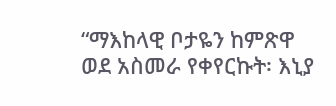“ማእከላዊ ቦታዬን ከምጽዋ ወደ አስመራ የቀየርኩት፡ እኒያ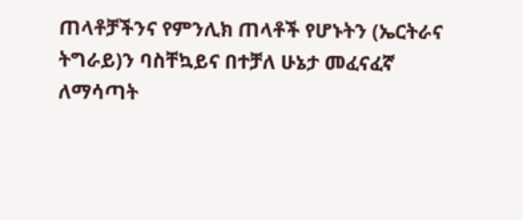ጠላቶቻችንና የምንሊክ ጠላቶች የሆኑትን (ኤርትራና ትግራይ)ን ባስቸኳይና በተቻለ ሁኔታ መፈናፈኛ ለማሳጣት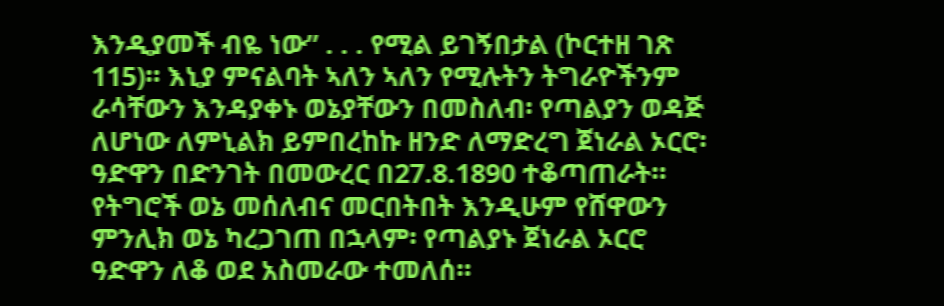እንዲያመች ብዬ ነው” . . . የሚል ይገኝበታል (ኮርተዘ ገጽ 115)። እኒያ ምናልባት ኣለን ኣለን የሚሉትን ትግራዮችንም ራሳቸውን እንዳያቀኑ ወኔያቸውን በመስለብ፡ የጣልያን ወዳጅ ለሆነው ለምኒልክ ይምበረከኩ ዘንድ ለማድረግ ጀነራል ኦርሮ፡ ዓድዋን በድንገት በመውረር በ27.8.1890 ተቆጣጠራት። የትግሮች ወኔ መሰለብና መርበትበት እንዲሁም የሸዋውን ምንሊክ ወኔ ካረጋገጠ በኋላም፡ የጣልያኑ ጀነራል ኦርሮ ዓድዋን ለቆ ወደ አስመራው ተመለሰ።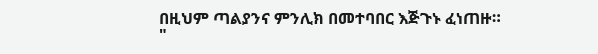በዚህም ጣልያንና ምንሊክ በመተባበር እጅጉኑ ፈነጠዙ።
"